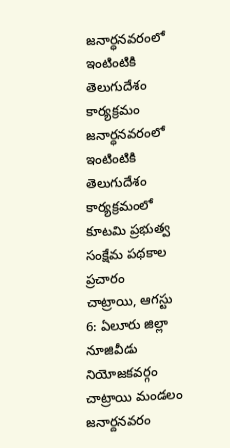జనార్ధనవరంలో ఇంటింటికి తెలుగుదేశం కార్యక్రమం
జనార్ధనవరంలో ఇంటింటికి తెలుగుదేశం కార్యక్రమంలో కూటమి ప్రభుత్వ సంక్షేమ పథకాల ప్రచారం
చాట్రాయి, ఆగస్టు 6: ఏలూరు జిల్లా నూజివీడు నియోజకవర్గం చాట్రాయి మండలం జనార్దనవరం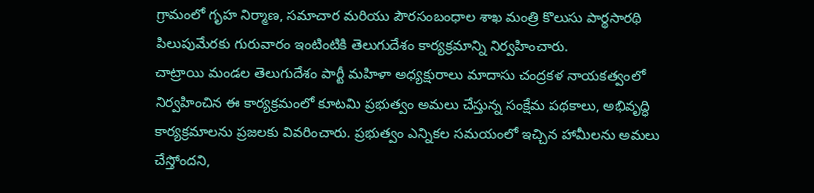గ్రామంలో గృహ నిర్మాణ, సమాచార మరియు పౌరసంబంధాల శాఖ మంత్రి కొలుసు పార్థసారథి పిలుపుమేరకు గురువారం ఇంటింటికి తెలుగుదేశం కార్యక్రమాన్ని నిర్వహించారు.
చాట్రాయి మండల తెలుగుదేశం పార్టీ మహిళా అధ్యక్షురాలు మాదాసు చంద్రకళ నాయకత్వంలో నిర్వహించిన ఈ కార్యక్రమంలో కూటమి ప్రభుత్వం అమలు చేస్తున్న సంక్షేమ పథకాలు, అభివృద్ధి కార్యక్రమాలను ప్రజలకు వివరించారు. ప్రభుత్వం ఎన్నికల సమయంలో ఇచ్చిన హామీలను అమలు చేస్తోందని,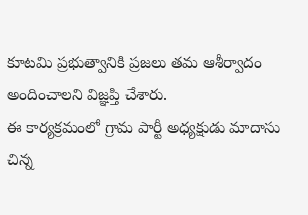కూటమి ప్రభుత్వానికి ప్రజలు తమ ఆశీర్వాదం అందించాలని విజ్ఞప్తి చేశారు.
ఈ కార్యక్రమంలో గ్రామ పార్టీ అధ్యక్షుడు మాదాసు చిన్న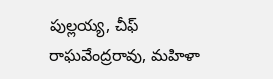పుల్లయ్య, చీఫ్ రాఘవేంద్రరావు, మహిళా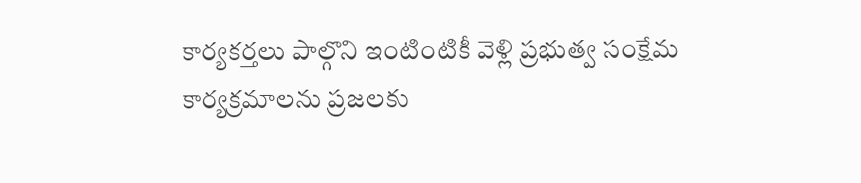కార్యకర్తలు పాల్గొని ఇంటింటికీ వెళ్లి ప్రభుత్వ సంక్షేమ కార్యక్రమాలను ప్రజలకు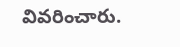వివరించారు.